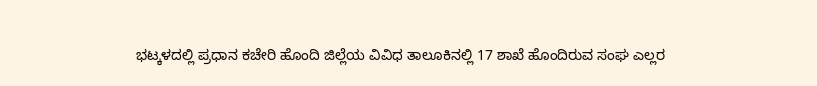ಭಟ್ಕಳದಲ್ಲಿ ಪ್ರಧಾನ ಕಚೇರಿ ಹೊಂದಿ ಜಿಲ್ಲೆಯ ವಿವಿಧ ತಾಲೂಕಿನಲ್ಲಿ 17 ಶಾಖೆ ಹೊಂದಿರುವ ಸಂಘ ಎಲ್ಲರ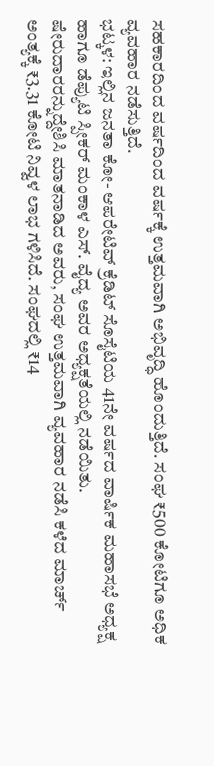ಸಹಕಾರದಿಂದ ವರ್ಷದಿಂದ ವರ್ಷಕ್ಕೆ ಉತ್ತಮವಾಗಿ ಅಭಿವೃದ್ಧಿ ಹೊಂದುತ್ತಿದೆ. ಸಂಘ ₹500 ಕೋಟಿಗೂ ಅಧಿಕ ವ್ಯವಹಾರ ನಡೆಸುತ್ತಿದೆ.
ಭಟ್ಕಳ: ಇಲ್ಲಿನ ಜನತಾ ಕೋ- ಆಪರೇಟಿವ್ ಕ್ರೆಡಿಟ್ ಸೊಸೈಟಿಯ 41ನೇ ವರ್ಷದ ವಾರ್ಷಿಕ ಮಹಾಸಭೆ ಅಧ್ಯಕ್ಷ ಹಾಗೂ ಡೆಪ್ಯುಟಿ ಸ್ಪೀಕರ್ ಮಂಕಾಳ ಎಸ್. ವೈದ್ಯ ಅವರ ಅಧ್ಯಕ್ಷತೆಯಲ್ಲಿ ನಡೆಯಿತು.
ಷೇರುದಾರರನ್ನುದ್ದೇಶಿಸಿ ಮಾತನಾಡಿದ ಅವರು, ಸಂಘ ಉತ್ತಮವಾಗಿ ವ್ಯವಹಾರ ನಡೆಸಿ ಕಳೆದ ಮಾರ್ಚ್ ಅಂತ್ಯಕ್ಕೆ ₹3.31 ಕೋಟಿ ನಿವ್ವಳ ಲಾಭ ಗಳಿಸಿದೆ. ಸಂಘದಲ್ಲಿ ₹14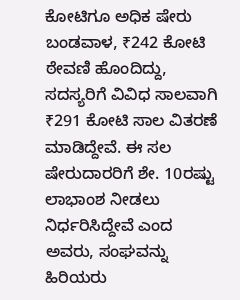ಕೋಟಿಗೂ ಅಧಿಕ ಷೇರು ಬಂಡವಾಳ, ₹242 ಕೋಟಿ ಠೇವಣಿ ಹೊಂದಿದ್ದು, ಸದಸ್ಯರಿಗೆ ವಿವಿಧ ಸಾಲವಾಗಿ ₹291 ಕೋಟಿ ಸಾಲ ವಿತರಣೆ ಮಾಡಿದ್ದೇವೆ. ಈ ಸಲ ಷೇರುದಾರರಿಗೆ ಶೇ. 10ರಷ್ಟು ಲಾಭಾಂಶ ನೀಡಲು ನಿರ್ಧರಿಸಿದ್ದೇವೆ ಎಂದ ಅವರು, ಸಂಘವನ್ನು ಹಿರಿಯರು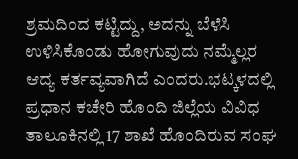ಶ್ರಮದಿಂದ ಕಟ್ಟಿದ್ದು, ಅದನ್ನು ಬೆಳೆಸಿ ಉಳಿಸಿಕೊಂಡು ಹೋಗುವುದು ನಮ್ಮೆಲ್ಲರ ಆದ್ಯ ಕರ್ತವ್ಯವಾಗಿದೆ ಎಂದರು.ಭಟ್ಕಳದಲ್ಲಿ ಪ್ರಧಾನ ಕಚೇರಿ ಹೊಂದಿ ಜಿಲ್ಲೆಯ ವಿವಿಧ ತಾಲೂಕಿನಲ್ಲಿ 17 ಶಾಖೆ ಹೊಂದಿರುವ ಸಂಘ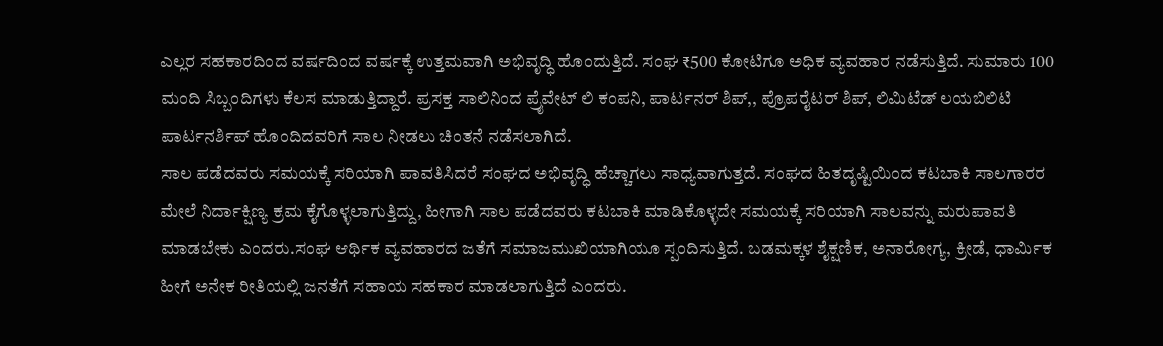ಎಲ್ಲರ ಸಹಕಾರದಿಂದ ವರ್ಷದಿಂದ ವರ್ಷಕ್ಕೆ ಉತ್ತಮವಾಗಿ ಅಭಿವೃದ್ಧಿ ಹೊಂದುತ್ತಿದೆ. ಸಂಘ ₹500 ಕೋಟಿಗೂ ಅಧಿಕ ವ್ಯವಹಾರ ನಡೆಸುತ್ತಿದೆ. ಸುಮಾರು 100 ಮಂದಿ ಸಿಬ್ಬಂದಿಗಳು ಕೆಲಸ ಮಾಡುತ್ತಿದ್ದಾರೆ. ಪ್ರಸಕ್ತ ಸಾಲಿನಿಂದ ಪ್ರೈವೇಟ್ ಲಿ ಕಂಪನಿ, ಪಾರ್ಟನರ್ ಶಿಪ್,, ಪ್ರೊಪರೈಟರ್ ಶಿಪ್, ಲಿಮಿಟೆಡ್ ಲಯಬಿಲಿಟಿ ಪಾರ್ಟನರ್ಶಿಪ್ ಹೊಂದಿದವರಿಗೆ ಸಾಲ ನೀಡಲು ಚಿಂತನೆ ನಡೆಸಲಾಗಿದೆ.
ಸಾಲ ಪಡೆದವರು ಸಮಯಕ್ಕೆ ಸರಿಯಾಗಿ ಪಾವತಿಸಿದರೆ ಸಂಘದ ಅಭಿವೃದ್ಧಿ ಹೆಚ್ಚಾಗಲು ಸಾಧ್ಯವಾಗುತ್ತದೆ. ಸಂಘದ ಹಿತದೃಷ್ಟಿಯಿಂದ ಕಟಬಾಕಿ ಸಾಲಗಾರರ ಮೇಲೆ ನಿರ್ದಾಕ್ಷಿಣ್ಯ ಕ್ರಮ ಕೈಗೊಳ್ಳಲಾಗುತ್ತಿದ್ದು, ಹೀಗಾಗಿ ಸಾಲ ಪಡೆದವರು ಕಟಬಾಕಿ ಮಾಡಿಕೊಳ್ಳದೇ ಸಮಯಕ್ಕೆ ಸರಿಯಾಗಿ ಸಾಲವನ್ನು ಮರುಪಾವತಿ ಮಾಡಬೇಕು ಎಂದರು.ಸಂಘ ಆರ್ಥಿಕ ವ್ಯವಹಾರದ ಜತೆಗೆ ಸಮಾಜಮುಖಿಯಾಗಿಯೂ ಸ್ಪಂದಿಸುತ್ತಿದೆ. ಬಡಮಕ್ಕಳ ಶೈಕ್ಷಣಿಕ, ಅನಾರೋಗ್ಯ, ಕ್ರೀಡೆ, ಧಾರ್ಮಿಕ ಹೀಗೆ ಅನೇಕ ರೀತಿಯಲ್ಲಿ ಜನತೆಗೆ ಸಹಾಯ ಸಹಕಾರ ಮಾಡಲಾಗುತ್ತಿದೆ ಎಂದರು.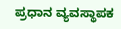ಪ್ರಧಾನ ವ್ಯವಸ್ಥಾಪಕ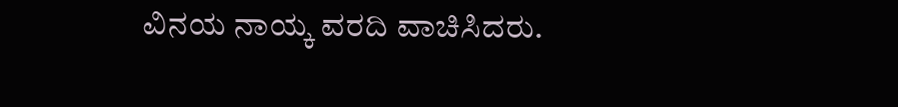ವಿನಯ ನಾಯ್ಕ ವರದಿ ವಾಚಿಸಿದರು.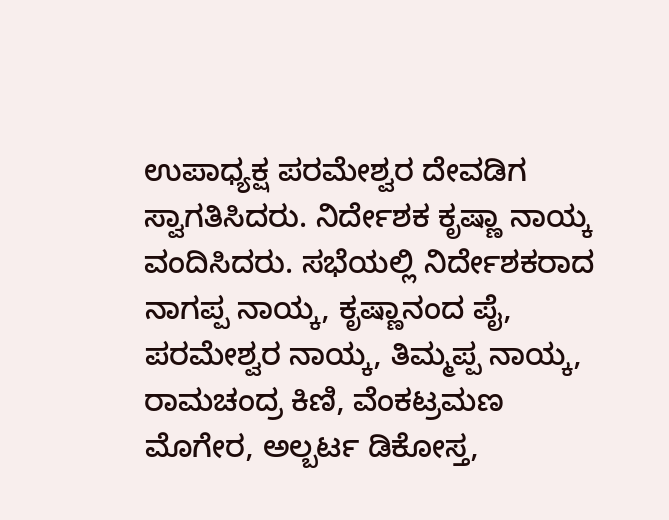ಉಪಾಧ್ಯಕ್ಷ ಪರಮೇಶ್ವರ ದೇವಡಿಗ ಸ್ವಾಗತಿಸಿದರು. ನಿರ್ದೇಶಕ ಕೃಷ್ಣಾ ನಾಯ್ಕ ವಂದಿಸಿದರು. ಸಭೆಯಲ್ಲಿ ನಿರ್ದೇಶಕರಾದ ನಾಗಪ್ಪ ನಾಯ್ಕ, ಕೃಷ್ಣಾನಂದ ಪೈ, ಪರಮೇಶ್ವರ ನಾಯ್ಕ, ತಿಮ್ಮಪ್ಪ ನಾಯ್ಕ, ರಾಮಚಂದ್ರ ಕಿಣಿ, ವೆಂಕಟ್ರಮಣ ಮೊಗೇರ, ಅಲ್ಬರ್ಟ ಡಿಕೋಸ್ತ,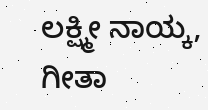ಲಕ್ಷ್ಮೀ ನಾಯ್ಕ, ಗೀತಾ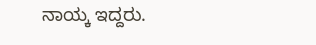ನಾಯ್ಕ ಇದ್ದರು.